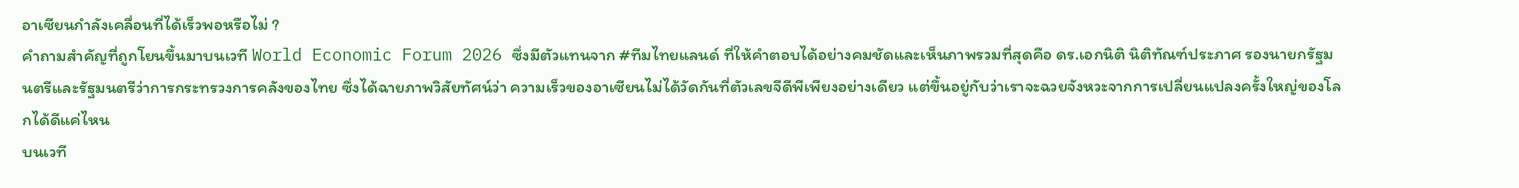อาเซียนกำลังเคลื่อนที่ได้เร็วพอหรือไม่ ?
คำถามสำคัญที่ถูกโยนขึ้นมาบนเวที World Economic Forum 2026 ซึ่งมีตัวแทนจาก #ทีมไทยแลนด์ ที่ให้คำตอบได้อย่างคมชัดและเห็นภาพรวมที่สุดคือ ดร.เอกนิติ นิติทัณฑ์ประภาศ รองนายกรัฐมนตรีและรัฐมนตรีว่าการกระทรวงการคลังของไทย ซึ่งได้ฉายภาพวิสัยทัศน์ว่า ความเร็วของอาเซียนไม่ได้วัดกันที่ตัวเลขจีดีพีเพียงอย่างเดียว แต่ขึ้นอยู่กับว่าเราจะฉวยจังหวะจากการเปลี่ยนแปลงครั้งใหญ่ของโลกได้ดีแค่ไหน
บนเวที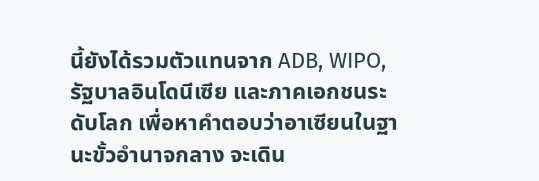นี้ยังได้รวมตัวแทนจาก ADB, WIPO, รัฐบาลอินโดนีเซีย และภาคเอกชนระดับโลก เพื่อหาคำตอบว่าอาเซียนในฐานะขั้วอำนาจกลาง จะเดิน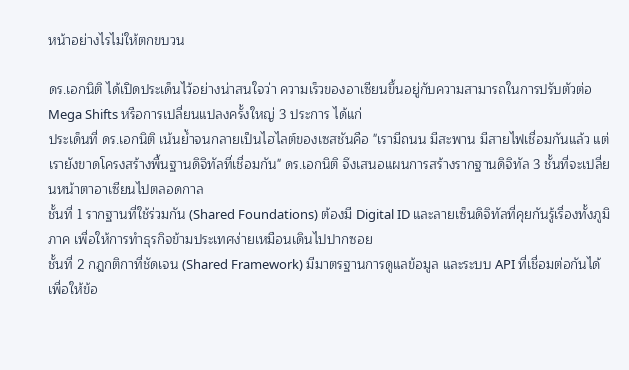หน้าอย่างไรไม่ให้ตกขบวน

ดร.เอกนิติ ได้เปิดประเด็นไว้อย่างน่าสนใจว่า ความเร็วของอาเซียนขึ้นอยู่กับความสามารถในการปรับตัวต่อ Mega Shifts หรือการเปลี่ยนแปลงครั้งใหญ่ 3 ประการ ได้แก่
ประเด็นที่ ดร.เอกนิติ เน้นย้ำจนกลายเป็นไฮไลต์ของเซสชันคือ "เรามีถนน มีสะพาน มีสายไฟเชื่อมกันแล้ว แต่เรายังขาดโครงสร้างพื้นฐานดิจิทัลที่เชื่อมกัน" ดร.เอกนิติ จึงเสนอแผนการสร้างรากฐานดิจิทัล 3 ชั้นที่จะเปลี่ยนหน้าตาอาเซียนไปตลอดกาล
ชั้นที่ 1 รากฐานที่ใช้ร่วมกัน (Shared Foundations) ต้องมี Digital ID และลายเซ็นดิจิทัลที่คุยกันรู้เรื่องทั้งภูมิภาค เพื่อให้การทำธุรกิจข้ามประเทศง่ายเหมือนเดินไปปากซอย
ชั้นที่ 2 กฎกติกาที่ชัดเจน (Shared Framework) มีมาตรฐานการดูแลข้อมูล และระบบ API ที่เชื่อมต่อกันได้ เพื่อให้ข้อ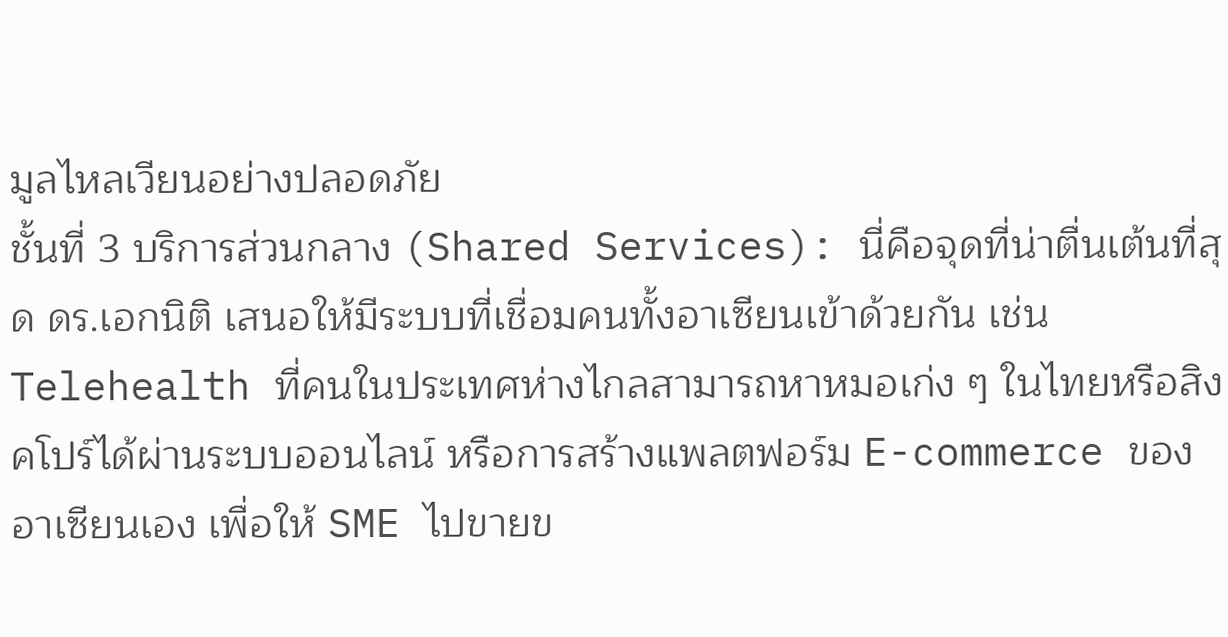มูลไหลเวียนอย่างปลอดภัย
ชั้นที่ 3 บริการส่วนกลาง (Shared Services): นี่คือจุดที่น่าตื่นเต้นที่สุด ดร.เอกนิติ เสนอให้มีระบบที่เชื่อมคนทั้งอาเซียนเข้าด้วยกัน เช่น Telehealth ที่คนในประเทศห่างไกลสามารถหาหมอเก่ง ๆ ในไทยหรือสิงคโปร์ได้ผ่านระบบออนไลน์ หรือการสร้างแพลตฟอร์ม E-commerce ของอาเซียนเอง เพื่อให้ SME ไปขายข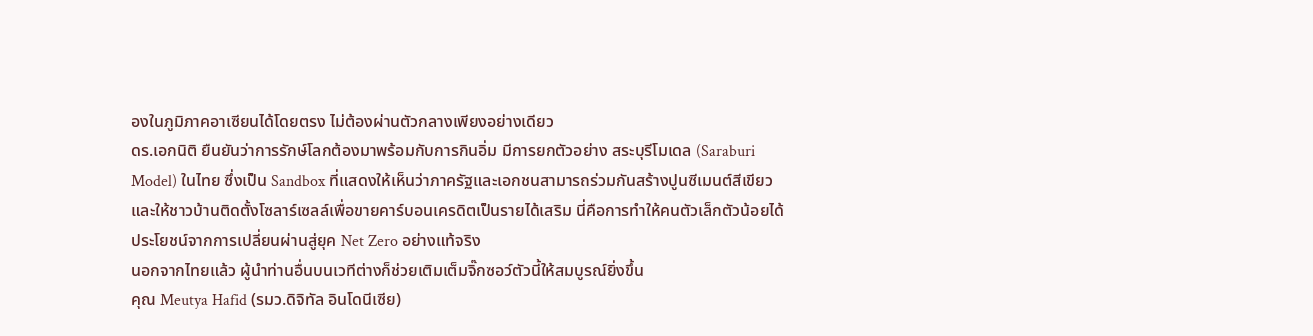องในภูมิภาคอาเซียนได้โดยตรง ไม่ต้องผ่านตัวกลางเพียงอย่างเดียว
ดร.เอกนิติ ยืนยันว่าการรักษ์โลกต้องมาพร้อมกับการกินอิ่ม มีการยกตัวอย่าง สระบุรีโมเดล (Saraburi Model) ในไทย ซึ่งเป็น Sandbox ที่แสดงให้เห็นว่าภาครัฐและเอกชนสามารถร่วมกันสร้างปูนซีเมนต์สีเขียวและให้ชาวบ้านติดตั้งโซลาร์เซลล์เพื่อขายคาร์บอนเครดิตเป็นรายได้เสริม นี่คือการทำให้คนตัวเล็กตัวน้อยได้ประโยชน์จากการเปลี่ยนผ่านสู่ยุค Net Zero อย่างแท้จริง
นอกจากไทยแล้ว ผู้นำท่านอื่นบนเวทีต่างก็ช่วยเติมเต็มจิ๊กซอว์ตัวนี้ให้สมบูรณ์ยิ่งขึ้น
คุณ Meutya Hafid (รมว.ดิจิทัล อินโดนีเซีย)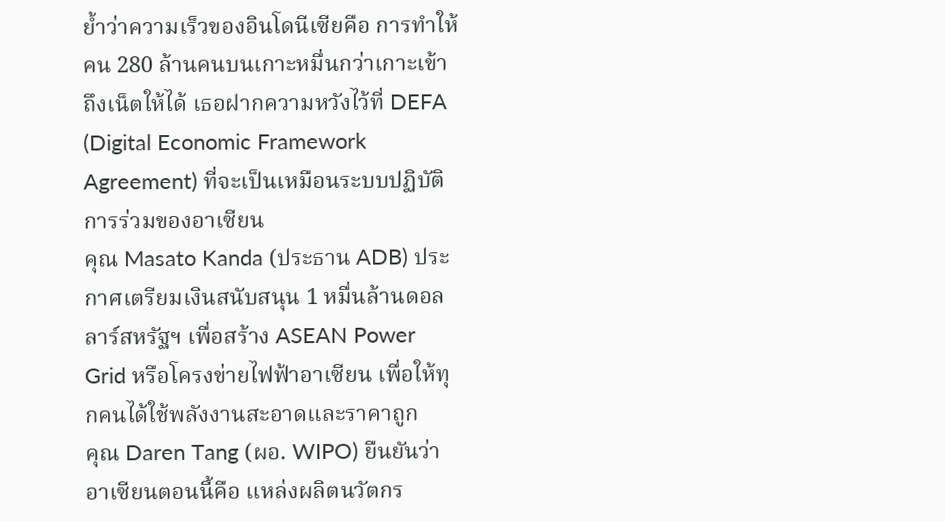ย้ำว่าความเร็วของอินโดนีเซียคือ การทำให้คน 280 ล้านคนบนเกาะหมื่นกว่าเกาะเข้าถึงเน็ตให้ได้ เธอฝากความหวังไว้ที่ DEFA (Digital Economic Framework Agreement) ที่จะเป็นเหมือนระบบปฏิบัติการร่วมของอาเซียน
คุณ Masato Kanda (ประธาน ADB) ประกาศเตรียมเงินสนับสนุน 1 หมื่นล้านดอลลาร์สหรัฐฯ เพื่อสร้าง ASEAN Power Grid หรือโครงข่ายไฟฟ้าอาเซียน เพื่อให้ทุกคนได้ใช้พลังงานสะอาดและราคาถูก
คุณ Daren Tang (ผอ. WIPO) ยืนยันว่าอาเซียนตอนนี้คือ แหล่งผลิตนวัตกร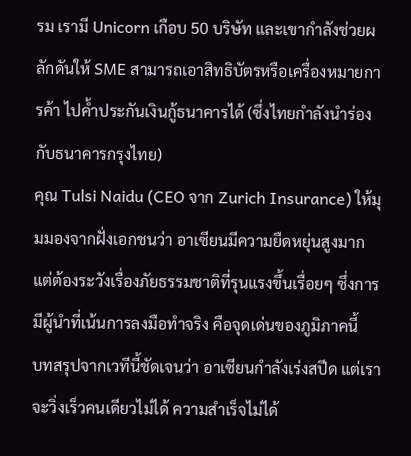รม เรามี Unicorn เกือบ 50 บริษัท และเขากำลังช่วยผลักดันให้ SME สามารถเอาสิทธิบัตรหรือเครื่องหมายการค้า ไปค้ำประกันเงินกู้ธนาคารได้ (ซึ่งไทยกำลังนำร่องกับธนาคารกรุงไทย)
คุณ Tulsi Naidu (CEO จาก Zurich Insurance) ให้มุมมองจากฝั่งเอกชนว่า อาเซียนมีความยืดหยุ่นสูงมาก แต่ต้องระวังเรื่องภัยธรรมชาติที่รุนแรงขึ้นเรื่อยๆ ซึ่งการมีผู้นำที่เน้นการลงมือทำจริง คือจุดเด่นของภูมิภาคนี้
บทสรุปจากเวทีนี้ชัดเจนว่า อาเซียนกำลังเร่งสปีด แต่เราจะวิ่งเร็วคนเดียวไม่ได้ ความสำเร็จไม่ได้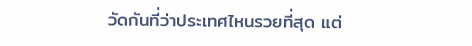วัดกันที่ว่าประเทศไหนรวยที่สุด แต่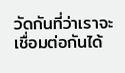วัดกันที่ว่าเราจะเชื่อมต่อกันได้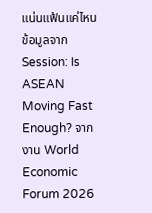แน่นแฟ้นแค่ไหน
ข้อมูลจาก Session: Is ASEAN Moving Fast Enough? จากงาน World Economic Forum 2026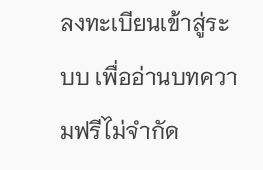ลงทะเบียนเข้าสู่ระบบ เพื่ออ่านบทความฟรีไม่จำกัด